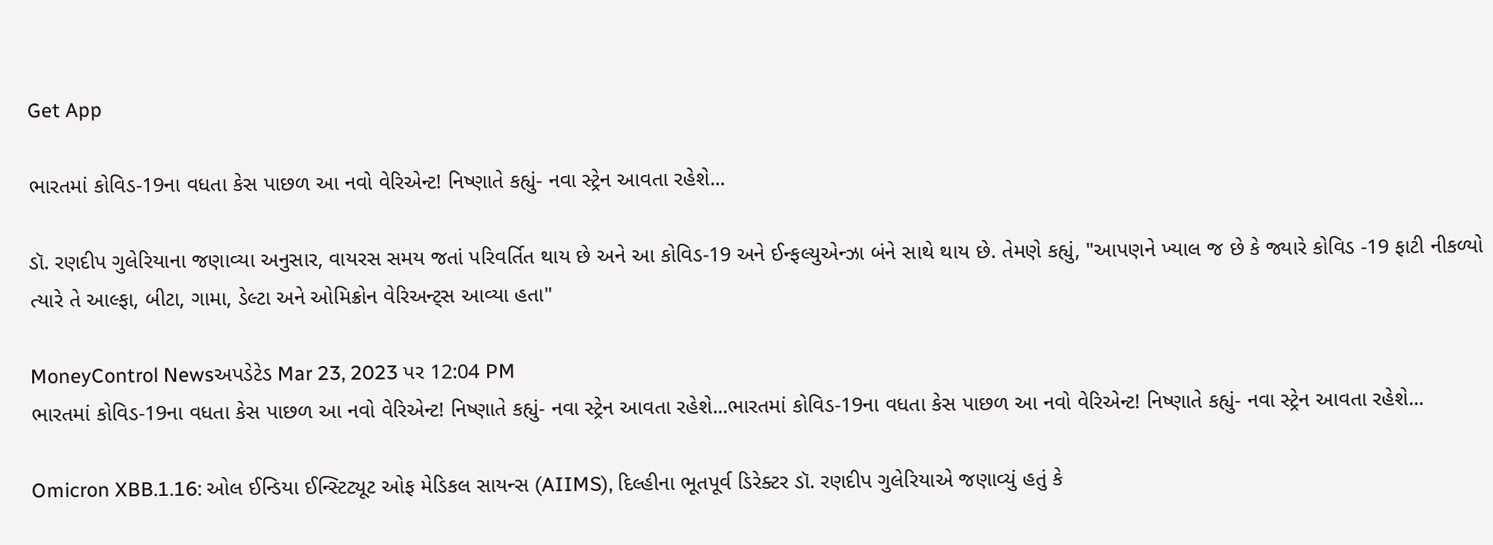Get App

ભારતમાં કોવિડ-19ના વધતા કેસ પાછળ આ નવો વેરિએન્ટ! નિષ્ણાતે કહ્યું- નવા સ્ટ્રેન આવતા રહેશે...

ડૉ. રણદીપ ગુલેરિયાના જણાવ્યા અનુસાર, વાયરસ સમય જતાં પરિવર્તિત થાય છે અને આ કોવિડ-19 અને ઈન્ફલ્યુએન્ઝા બંને સાથે થાય છે. તેમણે કહ્યું, "આપણને ખ્યાલ જ છે કે જ્યારે કોવિડ -19 ફાટી નીકળ્યો ત્યારે તે આલ્ફા, બીટા, ગામા, ડેલ્ટા અને ઓમિક્રોન વેરિઅન્ટ્સ આવ્યા હતા"

MoneyControl Newsઅપડેટેડ Mar 23, 2023 પર 12:04 PM
ભારતમાં કોવિડ-19ના વધતા કેસ પાછળ આ નવો વેરિએન્ટ! નિષ્ણાતે કહ્યું- નવા સ્ટ્રેન આવતા રહેશે...ભારતમાં કોવિડ-19ના વધતા કેસ પાછળ આ નવો વેરિએન્ટ! નિષ્ણાતે કહ્યું- નવા સ્ટ્રેન આવતા રહેશે...

Omicron XBB.1.16: ઓલ ઈન્ડિયા ઈન્સ્ટિટ્યૂટ ઓફ મેડિકલ સાયન્સ (AIIMS), દિલ્હીના ભૂતપૂર્વ ડિરેક્ટર ડૉ. રણદીપ ગુલેરિયાએ જણાવ્યું હતું કે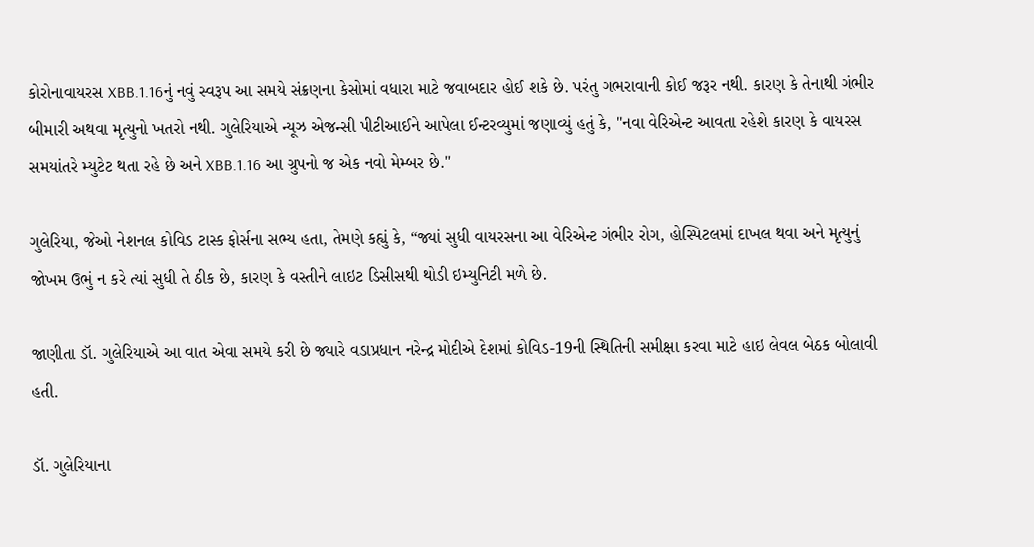કોરોનાવાયરસ XBB.1.16નું નવું સ્વરૂપ આ સમયે સંક્રણના કેસોમાં વધારા માટે જવાબદાર હોઈ શકે છે. પરંતુ ગભરાવાની કોઈ જરૂર નથી. કારણ કે તેનાથી ગંભીર બીમારી અથવા મૃત્યુનો ખતરો નથી. ગુલેરિયાએ ન્યૂઝ એજન્સી પીટીઆઈને આપેલા ઈન્ટરવ્યુમાં જણાવ્યું હતું કે, "નવા વેરિએન્ટ આવતા રહેશે કારણ કે વાયરસ સમયાંતરે મ્યુટેટ થતા રહે છે અને XBB.1.16 આ ગ્રુપનો જ એક નવો મેમ્બર છે."

ગુલેરિયા, જેઓ નેશનલ કોવિડ ટાસ્ક ફોર્સના સભ્ય હતા, તેમણે કહ્યું કે, “જ્યાં સુધી વાયરસના આ વેરિએન્ટ ગંભીર રોગ, હોસ્પિટલમાં દાખલ થવા અને મૃત્યુનું જોખમ ઉભું ન કરે ત્યાં સુધી તે ઠીક છે, કારણ કે વસ્તીને લાઇટ ડિસીસથી થોડી ઇમ્યુનિટી મળે છે.

જાણીતા ડૉ. ગુલેરિયાએ આ વાત એવા સમયે કરી છે જ્યારે વડાપ્રધાન નરેન્દ્ર મોદીએ દેશમાં કોવિડ-19ની સ્થિતિની સમીક્ષા કરવા માટે હાઇ લેવલ બેઠક બોલાવી હતી.

ડૉ. ગુલેરિયાના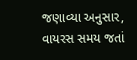જણાવ્યા અનુસાર, વાયરસ સમય જતાં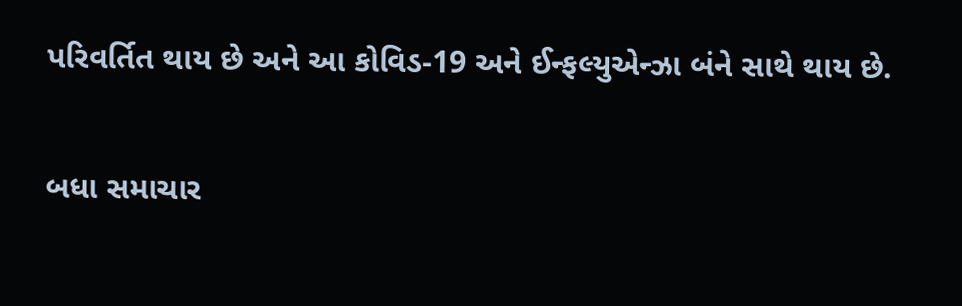પરિવર્તિત થાય છે અને આ કોવિડ-19 અને ઈન્ફલ્યુએન્ઝા બંને સાથે થાય છે.

બધા સમાચાર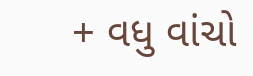+ વધુ વાંચો